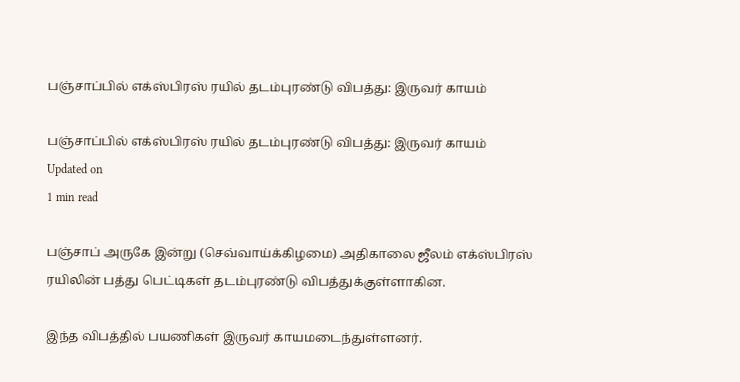பஞ்சாப்பில் எக்ஸ்பிரஸ் ரயில் தடம்புரண்டு விபத்து: இருவர் காயம்

பஞ்சாப்பில் எக்ஸ்பிரஸ் ரயில் தடம்புரண்டு விபத்து: இருவர் காயம்
Updated on
1 min read

பஞ்சாப் அருகே இன்று (செவ்வாய்க்கிழமை) அதிகாலை ஜீலம் எக்ஸ்பிரஸ் ரயிலின் பத்து பெட்டிகள் தடம்புரண்டு விபத்துக்குள்ளாகின.

இந்த விபத்தில் பயணிகள் இருவர் காயமடைந்துள்ளனர்.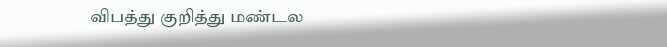விபத்து குறித்து மண்டல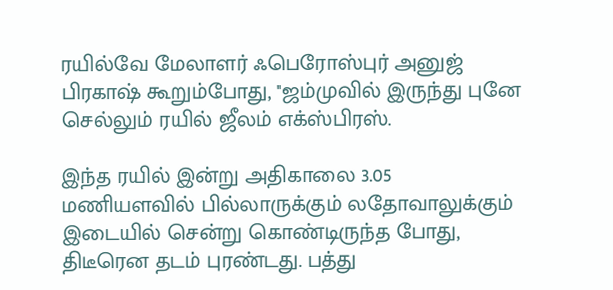ரயில்வே மேலாளர் ஃபெரோஸ்புர் அனுஜ் பிரகாஷ் கூறும்போது, ''ஜம்முவில் இருந்து புனே செல்லும் ரயில் ஜீலம் எக்ஸ்பிரஸ்.

இந்த ரயில் இன்று அதிகாலை 3.05 மணியளவில் பில்லாருக்கும் லதோவாலுக்கும் இடையில் சென்று கொண்டிருந்த போது, திடீரென தடம் புரண்டது. பத்து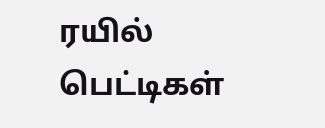ரயில் பெட்டிகள்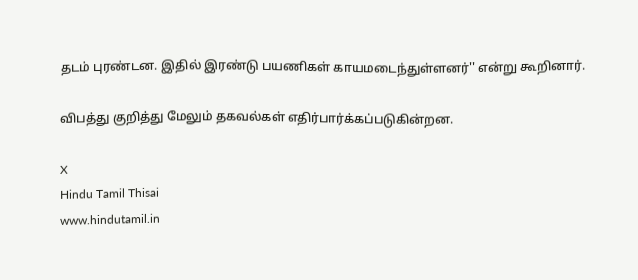தடம் புரண்டன. இதில் இரண்டு பயணிகள் காயமடைந்துள்ளனர்'' என்று கூறினார்.

விபத்து குறித்து மேலும் தகவல்கள் எதிர்பார்க்கப்படுகின்றன.

X
Hindu Tamil Thisai
www.hindutamil.in